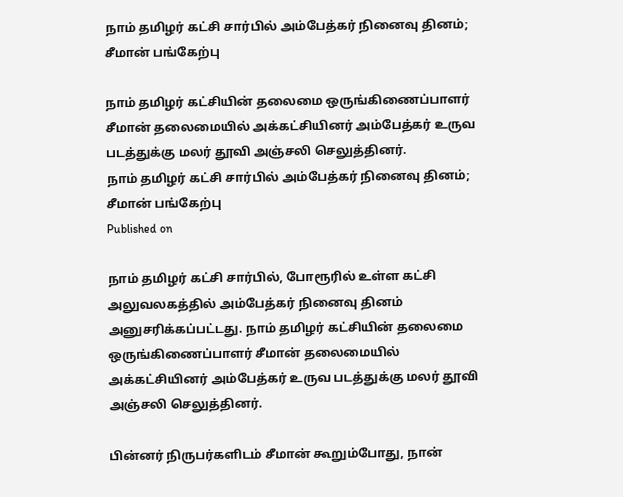நாம் தமிழர் கட்சி சார்பில் அம்பேத்கர் நினைவு தினம்; சீமான் பங்கேற்பு

நாம் தமிழர் கட்சியின் தலைமை ஒருங்கிணைப்பாளர் சீமான் தலைமையில் அக்கட்சியினர் அம்பேத்கர் உருவ படத்துக்கு மலர் தூவி அஞ்சலி செலுத்தினர்.
நாம் தமிழர் கட்சி சார்பில் அம்பேத்கர் நினைவு தினம்; சீமான் பங்கேற்பு
Published on

நாம் தமிழர் கட்சி சார்பில், போரூரில் உள்ள கட்சி அலுவலகத்தில் அம்பேத்கர் நினைவு தினம் அனுசரிக்கப்பட்டது. நாம் தமிழர் கட்சியின் தலைமை ஒருங்கிணைப்பாளர் சீமான் தலைமையில் அக்கட்சியினர் அம்பேத்கர் உருவ படத்துக்கு மலர் தூவி அஞ்சலி செலுத்தினர்.

பின்னர் நிருபர்களிடம் சீமான் கூறும்போது, நான்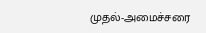முதல்-அமைச்சரை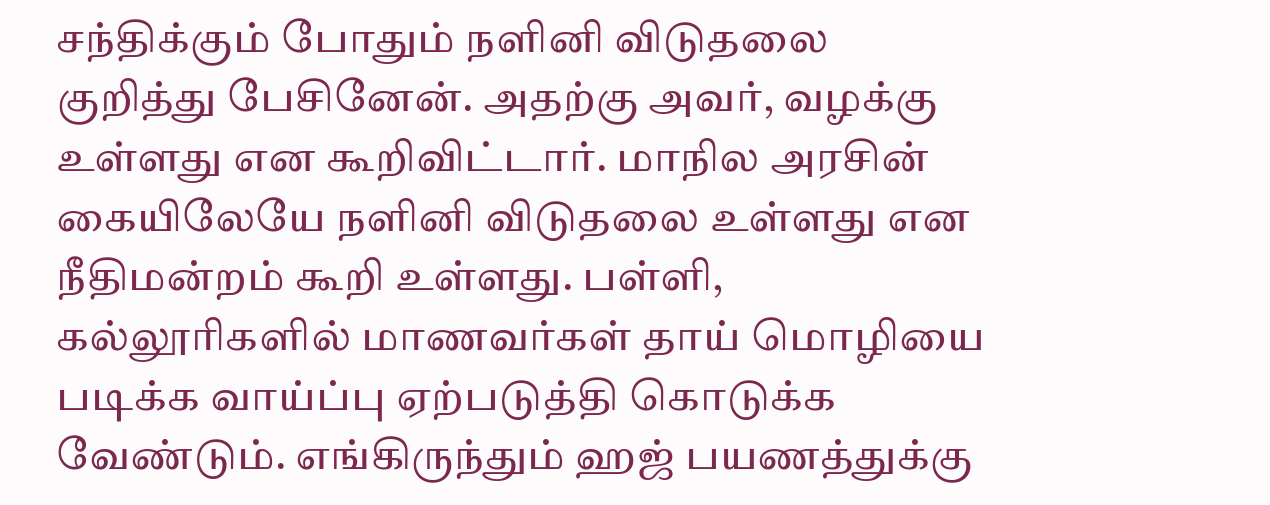சந்திக்கும் போதும் நளினி விடுதலை குறித்து பேசினேன். அதற்கு அவர், வழக்கு உள்ளது என கூறிவிட்டார். மாநில அரசின் கையிலேயே நளினி விடுதலை உள்ளது என நீதிமன்றம் கூறி உள்ளது. பள்ளி, கல்லூரிகளில் மாணவர்கள் தாய் மொழியை படிக்க வாய்ப்பு ஏற்படுத்தி கொடுக்க வேண்டும். எங்கிருந்தும் ஹஜ் பயணத்துக்கு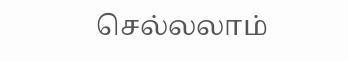செல்லலாம்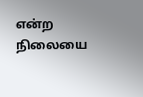என்ற நிலையை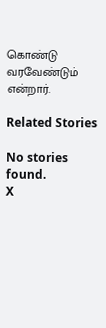கொண்டு வரவேண்டும் என்றார்.

Related Stories

No stories found.
X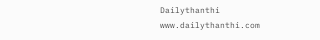Dailythanthi
www.dailythanthi.com